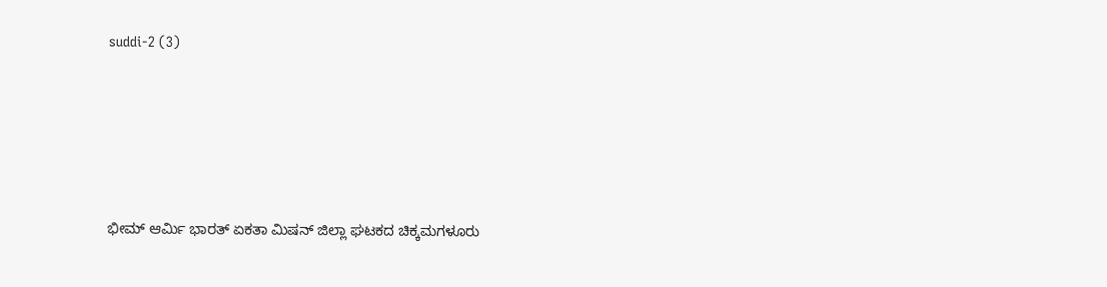suddi-2 (3)





ಭೀಮ್ ಆರ್ಮಿ ಭಾರತ್ ಏಕತಾ ಮಿಷನ್ ಜಿಲ್ಲಾ ಘಟಕದ ಚಿಕ್ಕಮಗಳೂರು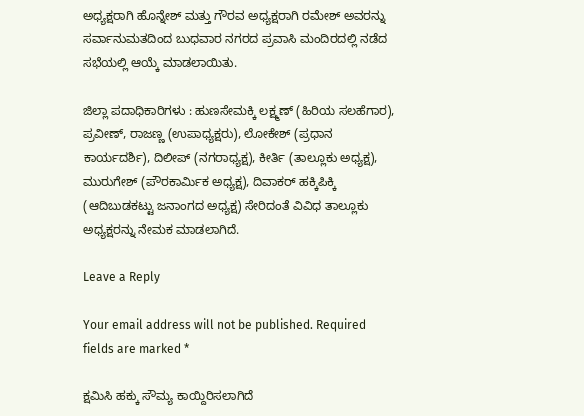ಅಧ್ಯಕ್ಷರಾಗಿ ಹೊನ್ನೇಶ್ ಮತ್ತು ಗೌರವ ಅಧ್ಯಕ್ಷರಾಗಿ ರಮೇಶ್ ಅವರನ್ನು ಸರ್ವಾನುಮತದಿಂದ ಬುಧವಾರ ನಗರದ ಪ್ರವಾಸಿ ಮಂದಿರದಲ್ಲಿ ನಡೆದ ಸಭೆಯಲ್ಲಿ ಆಯ್ಕೆ ಮಾಡಲಾಯಿತು.

ಜಿಲ್ಲಾ ಪದಾಧಿಕಾರಿಗಳು : ಹುಣಸೇಮಕ್ಕಿ ಲಕ್ಷ್ಮಣ್ (ಹಿರಿಯ ಸಲಹೆಗಾರ), ಪ್ರವೀಣ್, ರಾಜಣ್ಣ (ಉಪಾಧ್ಯಕ್ಷರು), ಲೋಕೇಶ್ (ಪ್ರಧಾನ ಕಾರ್ಯದರ್ಶಿ), ದಿಲೀಪ್ (ನಗರಾಧ್ಯಕ್ಷ), ಕೀರ್ತಿ (ತಾಲ್ಲೂಕು ಅಧ್ಯಕ್ಷ), ಮುರುಗೇಶ್ (ಪೌರಕಾರ್ಮಿಕ ಅಧ್ಯಕ್ಷ), ದಿವಾಕರ್ ಹಕ್ಕಿಪಿಕ್ಕಿ (ಆದಿಬುಡಕಟ್ಟು ಜನಾಂಗದ ಅಧ್ಯಕ್ಷ) ಸೇರಿದಂತೆ ವಿವಿಧ ತಾಲ್ಲೂಕು ಅಧ್ಯಕ್ಷರನ್ನು ನೇಮಕ ಮಾಡಲಾಗಿದೆ.

Leave a Reply

Your email address will not be published. Required fields are marked *

ಕ್ಷಮಿಸಿ ಹಕ್ಕು ಸೌಮ್ಯ ಕಾಯ್ದಿರಿಸಲಾಗಿದೆ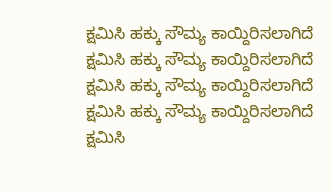ಕ್ಷಮಿಸಿ ಹಕ್ಕು ಸೌಮ್ಯ ಕಾಯ್ದಿರಿಸಲಾಗಿದೆ
ಕ್ಷಮಿಸಿ ಹಕ್ಕು ಸೌಮ್ಯ ಕಾಯ್ದಿರಿಸಲಾಗಿದೆ
ಕ್ಷಮಿಸಿ ಹಕ್ಕು ಸೌಮ್ಯ ಕಾಯ್ದಿರಿಸಲಾಗಿದೆ
ಕ್ಷಮಿಸಿ ಹಕ್ಕು ಸೌಮ್ಯ ಕಾಯ್ದಿರಿಸಲಾಗಿದೆ
ಕ್ಷಮಿಸಿ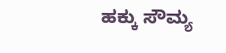ಹಕ್ಕು ಸೌಮ್ಯ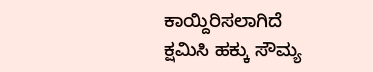ಕಾಯ್ದಿರಿಸಲಾಗಿದೆ
ಕ್ಷಮಿಸಿ ಹಕ್ಕು ಸೌಮ್ಯ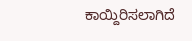ಕಾಯ್ದಿರಿಸಲಾಗಿದೆ